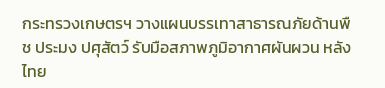กระทรวงเกษตรฯ วางแผนบรรเทาสาธารณภัยด้านพืช ประมง ปศุสัตว์ รับมือสภาพภูมิอากาศผันผวน หลังไทย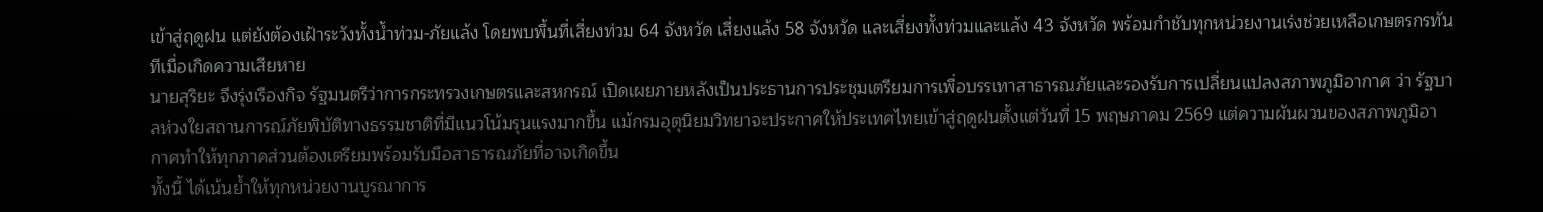เข้าสู่ฤดูฝน แต่ยังต้องเฝ้าระวังทั้งน้ำท่วม-ภัยแล้ง โดยพบพื้นที่เสี่ยงท่วม 64 จังหวัด เสี่ยงแล้ง 58 จังหวัด และเสี่ยงทั้งท่วมและแล้ง 43 จังหวัด พร้อมกำชับทุกหน่วยงานเร่งช่วยเหลือเกษตรกรทันทีเมื่อเกิดความเสียหาย
นายสุริยะ จึงรุ่งเรืองกิจ รัฐมนตรีว่าการกระทรวงเกษตรและสหกรณ์ เปิดเผยภายหลังเป็นประธานการประชุมเตรียมการเพื่อบรรเทาสาธารณภัยและรองรับการเปลี่ยนแปลงสภาพภูมิอากาศ ว่า รัฐบาลห่วงใยสถานการณ์ภัยพิบัติทางธรรมชาติที่มีแนวโน้มรุนแรงมากขึ้น แม้กรมอุตุนิยมวิทยาจะประกาศให้ประเทศไทยเข้าสู่ฤดูฝนตั้งแต่วันที่ 15 พฤษภาคม 2569 แต่ความผันผวนของสภาพภูมิอากาศทำให้ทุกภาคส่วนต้องเตรียมพร้อมรับมือสาธารณภัยที่อาจเกิดขึ้น
ทั้งนี้ ได้เน้นย้ำให้ทุกหน่วยงานบูรณาการ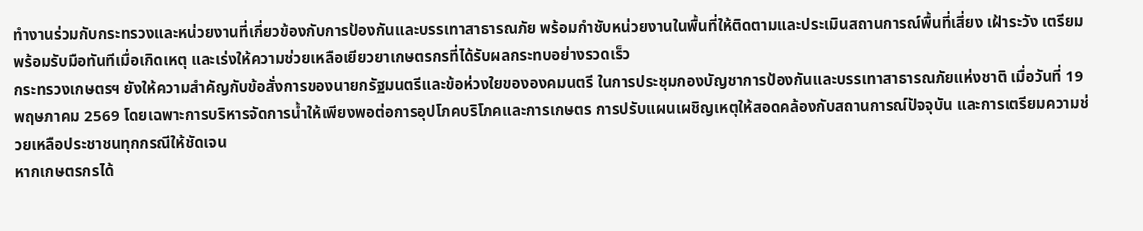ทำงานร่วมกับกระทรวงและหน่วยงานที่เกี่ยวข้องกับการป้องกันและบรรเทาสาธารณภัย พร้อมกำชับหน่วยงานในพื้นที่ให้ติดตามและประเมินสถานการณ์พื้นที่เสี่ยง เฝ้าระวัง เตรียมพร้อมรับมือทันทีเมื่อเกิดเหตุ และเร่งให้ความช่วยเหลือเยียวยาเกษตรกรที่ได้รับผลกระทบอย่างรวดเร็ว
กระทรวงเกษตรฯ ยังให้ความสำคัญกับข้อสั่งการของนายกรัฐมนตรีและข้อห่วงใยขององคมนตรี ในการประชุมกองบัญชาการป้องกันและบรรเทาสาธารณภัยแห่งชาติ เมื่อวันที่ 19 พฤษภาคม 2569 โดยเฉพาะการบริหารจัดการน้ำให้เพียงพอต่อการอุปโภคบริโภคและการเกษตร การปรับแผนเผชิญเหตุให้สอดคล้องกับสถานการณ์ปัจจุบัน และการเตรียมความช่วยเหลือประชาชนทุกกรณีให้ชัดเจน
หากเกษตรกรได้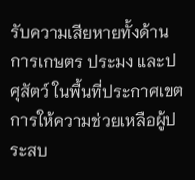รับความเสียหายทั้งด้านการเกษตร ประมง และปศุสัตว์ ในพื้นที่ประกาศเขตการให้ความช่วยเหลือผู้ประสบ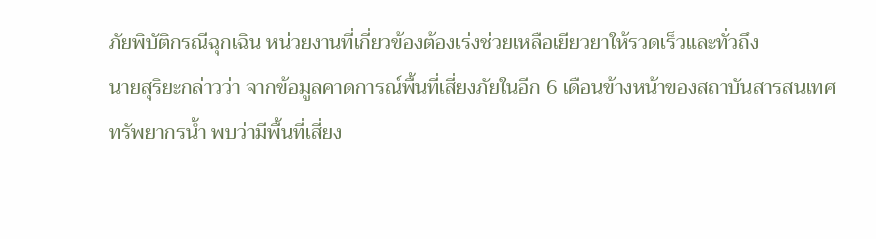ภัยพิบัติกรณีฉุกเฉิน หน่วยงานที่เกี่ยวข้องต้องเร่งช่วยเหลือเยียวยาให้รวดเร็วและทั่วถึง
นายสุริยะกล่าวว่า จากข้อมูลคาดการณ์พื้นที่เสี่ยงภัยในอีก 6 เดือนข้างหน้าของสถาบันสารสนเทศทรัพยากรน้ำ พบว่ามีพื้นที่เสี่ยง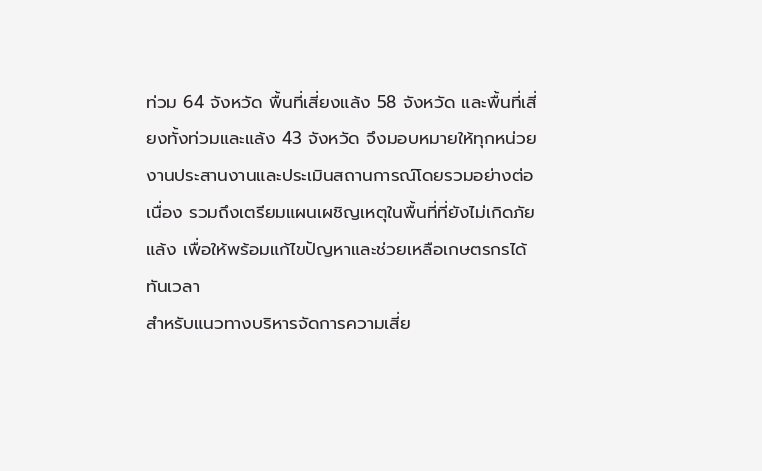ท่วม 64 จังหวัด พื้นที่เสี่ยงแล้ง 58 จังหวัด และพื้นที่เสี่ยงทั้งท่วมและแล้ง 43 จังหวัด จึงมอบหมายให้ทุกหน่วยงานประสานงานและประเมินสถานการณ์โดยรวมอย่างต่อเนื่อง รวมถึงเตรียมแผนเผชิญเหตุในพื้นที่ที่ยังไม่เกิดภัยแล้ง เพื่อให้พร้อมแก้ไขปัญหาและช่วยเหลือเกษตรกรได้ทันเวลา
สำหรับแนวทางบริหารจัดการความเสี่ย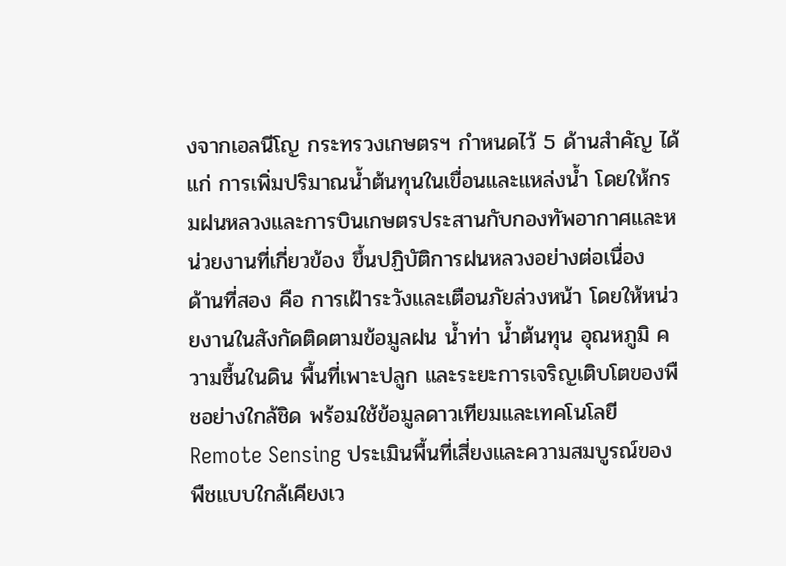งจากเอลนีโญ กระทรวงเกษตรฯ กำหนดไว้ 5 ด้านสำคัญ ได้แก่ การเพิ่มปริมาณน้ำต้นทุนในเขื่อนและแหล่งน้ำ โดยให้กรมฝนหลวงและการบินเกษตรประสานกับกองทัพอากาศและหน่วยงานที่เกี่ยวข้อง ขึ้นปฏิบัติการฝนหลวงอย่างต่อเนื่อง
ด้านที่สอง คือ การเฝ้าระวังและเตือนภัยล่วงหน้า โดยให้หน่วยงานในสังกัดติดตามข้อมูลฝน น้ำท่า น้ำต้นทุน อุณหภูมิ ความชื้นในดิน พื้นที่เพาะปลูก และระยะการเจริญเติบโตของพืชอย่างใกล้ชิด พร้อมใช้ข้อมูลดาวเทียมและเทคโนโลยี Remote Sensing ประเมินพื้นที่เสี่ยงและความสมบูรณ์ของพืชแบบใกล้เคียงเว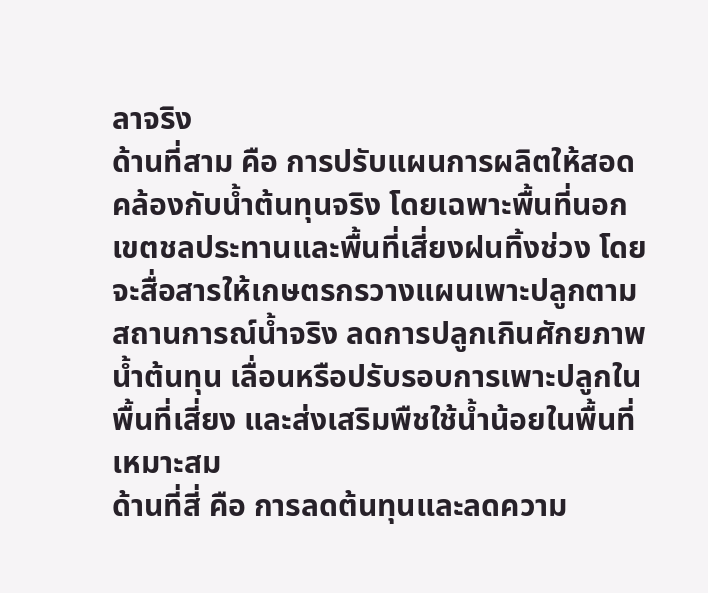ลาจริง
ด้านที่สาม คือ การปรับแผนการผลิตให้สอดคล้องกับน้ำต้นทุนจริง โดยเฉพาะพื้นที่นอกเขตชลประทานและพื้นที่เสี่ยงฝนทิ้งช่วง โดยจะสื่อสารให้เกษตรกรวางแผนเพาะปลูกตามสถานการณ์น้ำจริง ลดการปลูกเกินศักยภาพน้ำต้นทุน เลื่อนหรือปรับรอบการเพาะปลูกในพื้นที่เสี่ยง และส่งเสริมพืชใช้น้ำน้อยในพื้นที่เหมาะสม
ด้านที่สี่ คือ การลดต้นทุนและลดความ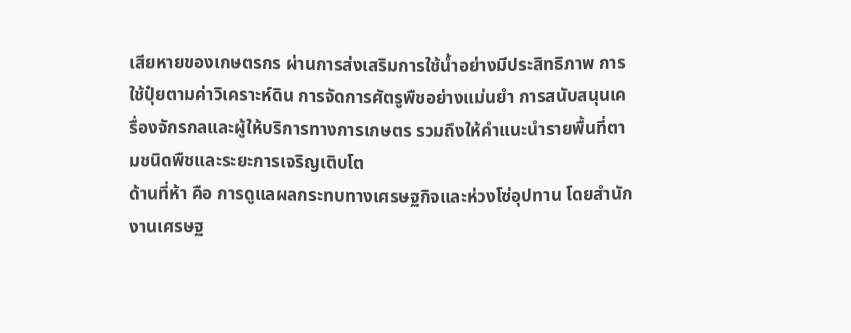เสียหายของเกษตรกร ผ่านการส่งเสริมการใช้น้ำอย่างมีประสิทธิภาพ การใช้ปุ๋ยตามค่าวิเคราะห์ดิน การจัดการศัตรูพืชอย่างแม่นยำ การสนับสนุนเครื่องจักรกลและผู้ให้บริการทางการเกษตร รวมถึงให้คำแนะนำรายพื้นที่ตามชนิดพืชและระยะการเจริญเติบโต
ด้านที่ห้า คือ การดูแลผลกระทบทางเศรษฐกิจและห่วงโซ่อุปทาน โดยสำนักงานเศรษฐ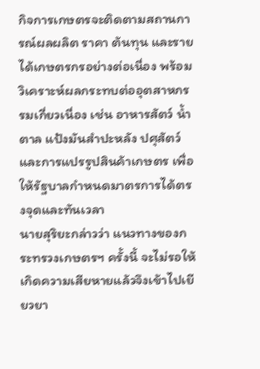กิจการเกษตรจะติดตามสถานการณ์ผลผลิต ราคา ต้นทุน และรายได้เกษตรกรอย่างต่อเนื่อง พร้อมวิเคราะห์ผลกระทบต่ออุตสาหกรรมเกี่ยวเนื่อง เช่น อาหารสัตว์ น้ำตาล แป้งมันสำปะหลัง ปศุสัตว์ และการแปรรูปสินค้าเกษตร เพื่อให้รัฐบาลกำหนดมาตรการได้ตรงจุดและทันเวลา
นายสุริยะกล่าวว่า แนวทางของกระทรวงเกษตรฯ ครั้งนี้ จะไม่รอให้เกิดความเสียหายแล้วจึงเข้าไปเยียวยา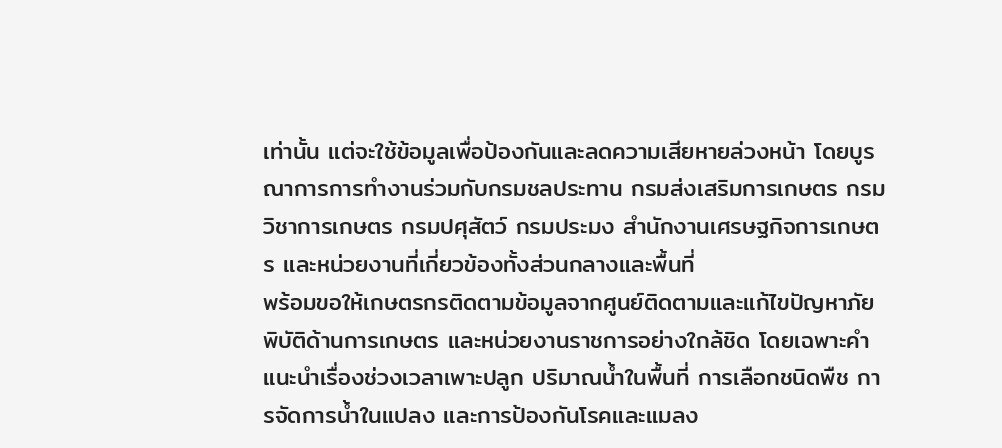เท่านั้น แต่จะใช้ข้อมูลเพื่อป้องกันและลดความเสียหายล่วงหน้า โดยบูรณาการการทำงานร่วมกับกรมชลประทาน กรมส่งเสริมการเกษตร กรมวิชาการเกษตร กรมปศุสัตว์ กรมประมง สำนักงานเศรษฐกิจการเกษตร และหน่วยงานที่เกี่ยวข้องทั้งส่วนกลางและพื้นที่
พร้อมขอให้เกษตรกรติดตามข้อมูลจากศูนย์ติดตามและแก้ไขปัญหาภัยพิบัติด้านการเกษตร และหน่วยงานราชการอย่างใกล้ชิด โดยเฉพาะคำแนะนำเรื่องช่วงเวลาเพาะปลูก ปริมาณน้ำในพื้นที่ การเลือกชนิดพืช การจัดการน้ำในแปลง และการป้องกันโรคและแมลง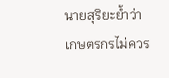นายสุริยะย้ำว่า เกษตรกรไม่ควร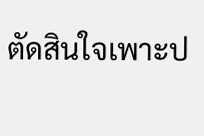ตัดสินใจเพาะป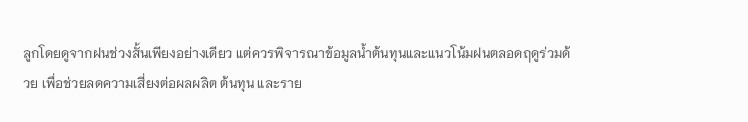ลูกโดยดูจากฝนช่วงสั้นเพียงอย่างเดียว แต่ควรพิจารณาข้อมูลน้ำต้นทุนและแนวโน้มฝนตลอดฤดูร่วมด้วย เพื่อช่วยลดความเสี่ยงต่อผลผลิต ต้นทุน และราย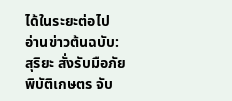ได้ในระยะต่อไป
อ่านข่าวต้นฉบับ: สุริยะ สั่งรับมือภัยพิบัติเกษตร จับ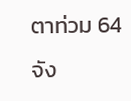ตาท่วม 64 จัง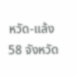หวัด-แล้ง 58 จังหวัด